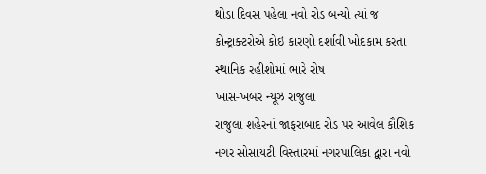થોડા દિવસ પહેલા નવો રોડ બન્યો ત્યાં જ કોન્ટ્રાક્ટરોએ કોઇ કારણો દર્શાવી ખોદકામ કરતા સ્થાનિક રહીશોમાં ભારે રોષ
ખાસ-ખબર ન્યૂઝ રાજુલા
રાજુલા શહેરનાં જાફરાબાદ રોડ પર આવેલ કૌશિક નગર સોસાયટી વિસ્તારમાં નગરપાલિકા દ્વારા નવો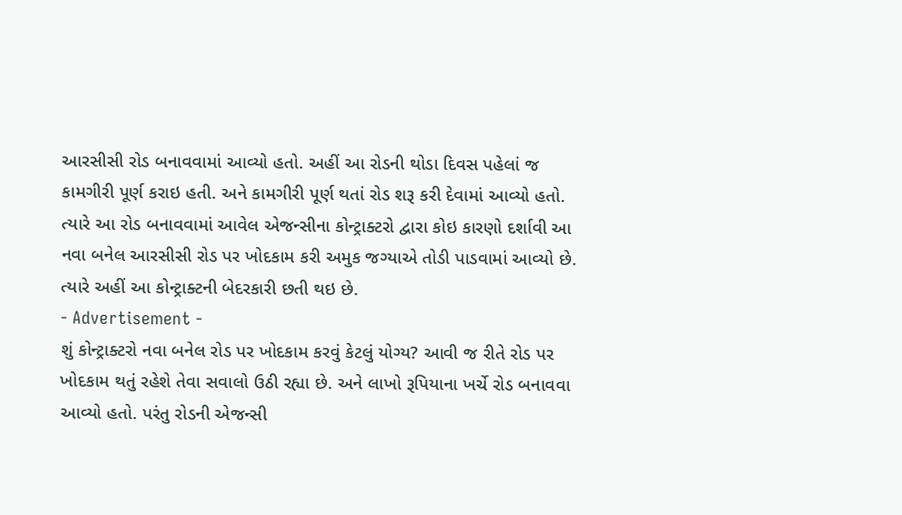આરસીસી રોડ બનાવવામાં આવ્યો હતો. અહીં આ રોડની થોડા દિવસ પહેલાં જ કામગીરી પૂર્ણ કરાઇ હતી. અને કામગીરી પૂર્ણ થતાં રોડ શરૂ કરી દેવામાં આવ્યો હતો. ત્યારે આ રોડ બનાવવામાં આવેલ એજન્સીના કોન્ટ્રાક્ટરો દ્વારા કોઇ કારણો દર્શાવી આ નવા બનેલ આરસીસી રોડ પર ખોદકામ કરી અમુક જગ્યાએ તોડી પાડવામાં આવ્યો છે. ત્યારે અહીં આ કોન્ટ્રાક્ટની બેદરકારી છતી થઇ છે.
- Advertisement -
શું કોન્ટ્રાક્ટરો નવા બનેલ રોડ પર ખોદકામ કરવું કેટલું યોગ્ય? આવી જ રીતે રોડ પર ખોદકામ થતું રહેશે તેવા સવાલો ઉઠી રહ્યા છે. અને લાખો રૂપિયાના ખર્ચે રોડ બનાવવા આવ્યો હતો. પરંતુ રોડની એજન્સી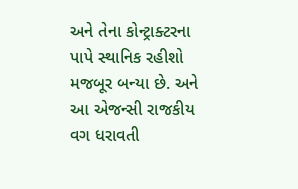અને તેના કોન્ટ્રાક્ટરના પાપે સ્થાનિક રહીશો મજબૂર બન્યા છે. અને આ એજન્સી રાજકીય વગ ધરાવતી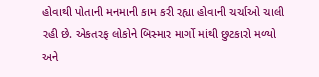હોવાથી પોતાની મનમાની કામ કરી રહ્યા હોવાની ચર્ચાઓ ચાલી રહી છે. એકતરફ લોકોને બિસ્માર માર્ગો માંથી છુટકારો મળ્યો અને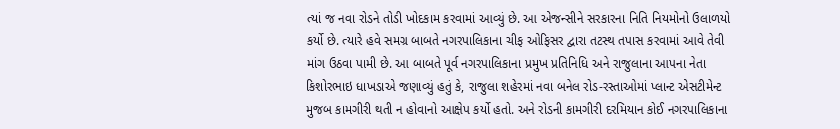ત્યાં જ નવા રોડને તોડી ખોદકામ કરવામાં આવ્યું છે. આ એજન્સીને સરકારના નિતિ નિયમોનો ઉલાળયો કર્યો છે. ત્યારે હવે સમગ્ર બાબતે નગરપાલિકાના ચીફ ઓફિસર દ્વારા તટસ્થ તપાસ કરવામાં આવે તેવી માંગ ઉઠવા પામી છે. આ બાબતે પૂર્વ નગરપાલિકાના પ્રમુખ પ્રતિનિધિ અને રાજુલાના આપના નેતા કિશોરભાઇ ધાખડાએ જણાવ્યું હતું કે, રાજુલા શહેરમાં નવા બનેલ રોડ-રસ્તાઓમાં પ્લાન્ટ એસટીમેન્ટ મુજબ કામગીરી થતી ન હોવાનો આક્ષેપ કર્યો હતો. અને રોડની કામગીરી દરમિયાન કોઈ નગરપાલિકાના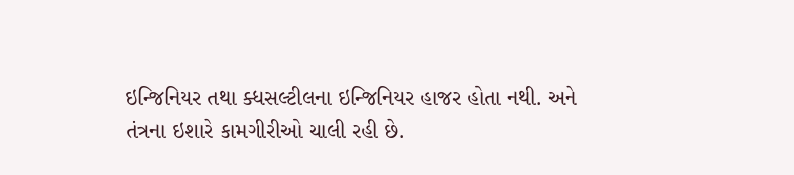ઇન્જિનિયર તથા ક્ધસલ્ટીલના ઇન્જિનિયર હાજર હોતા નથી. અને તંત્રના ઇશારે કામગીરીઓ ચાલી રહી છે.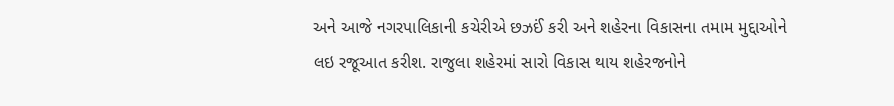અને આજે નગરપાલિકાની કચેરીએ છઝઈં કરી અને શહેરના વિકાસના તમામ મુદ્દાઓને લઇ રજૂઆત કરીશ. રાજુલા શહેરમાં સારો વિકાસ થાય શહેરજનોને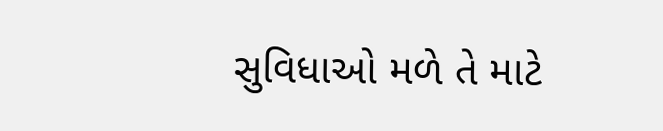સુવિધાઓ મળે તે માટે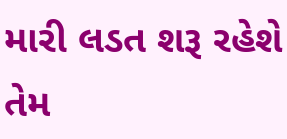મારી લડત શરૂ રહેશે તેમ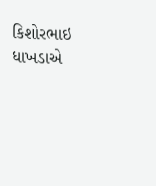કિશોરભાઇ ધાખડાએ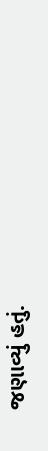જણાવ્યું હતું.